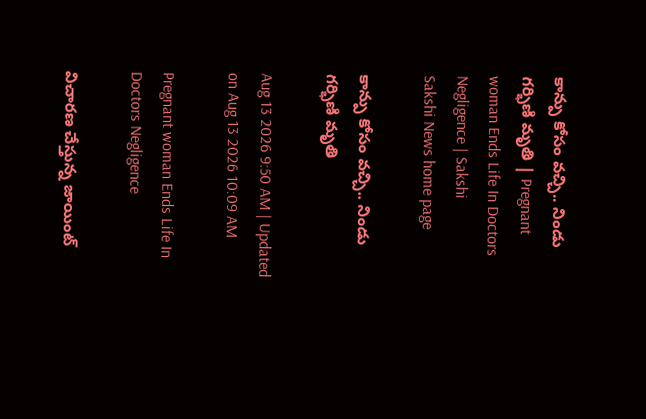కాన్పు కోసం వచ్చి.. నిండు గర్భిణి మృతి | Pregnant woman Ends Life In Doctors Negligence | Sakshi
Sakshi News home page

కాన్పు కోసం వచ్చి.. నిండు గర్భిణి మృతి

Aug 13 2026 9:50 AM | Updated on Aug 13 2026 10:09 AM

Pregnant woman Ends Life In Doctors Negligence

విచారణ చేస్తున్న జాయింట్‌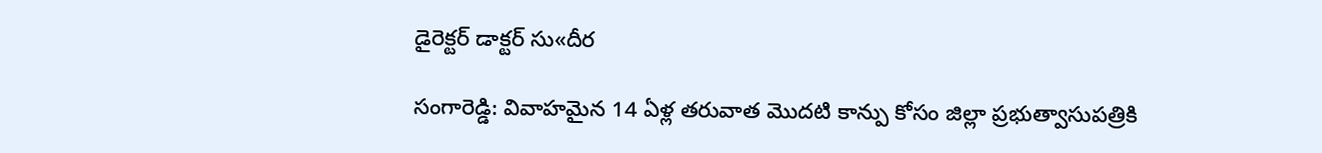డైరెక్టర్‌ డాక్టర్‌ సు«దీర

సంగారెడ్డి: వివాహమైన 14 ఏళ్ల తరువాత మొదటి కాన్పు కోసం జిల్లా ప్రభుత్వాసుపత్రికి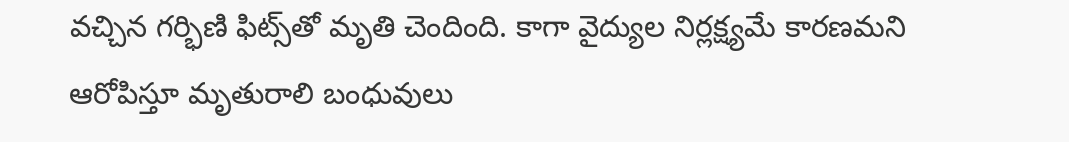వచ్చిన గర్భిణి ఫిట్స్‌తో మృతి చెందింది. కాగా వైద్యుల నిర్లక్ష్యమే కారణమని ఆరోపిస్తూ మృతురాలి బంధువులు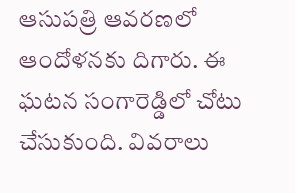ఆసుపత్రి ఆవరణలో ఆందోళనకు దిగారు. ఈ ఘటన సంగారెడ్డిలో చోటు చేసుకుంది. వివరాలు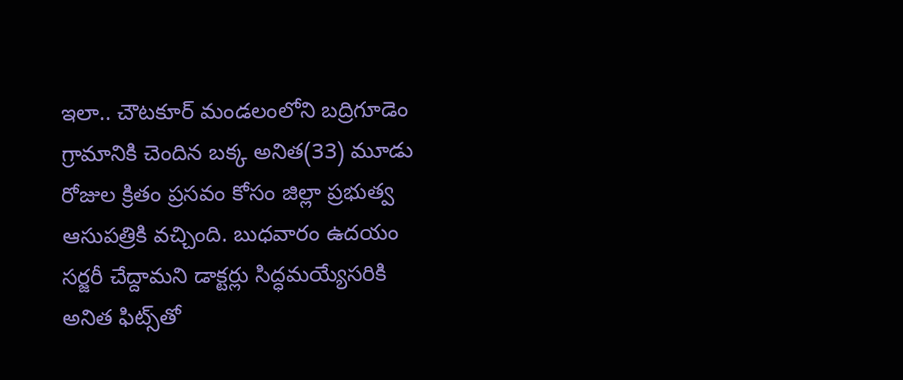ఇలా.. చౌటకూర్‌ మండలంలోని బద్రిగూడెం గ్రామానికి చెందిన బక్క అనిత(33) మూడు రోజుల క్రితం ప్రసవం కోసం జిల్లా ప్రభుత్వ ఆసుపత్రికి వచ్చింది. బుధవారం ఉదయం సర్జరీ చేద్దామని డాక్టర్లు సిద్ధమయ్యేసరికి అనిత ఫిట్స్‌తో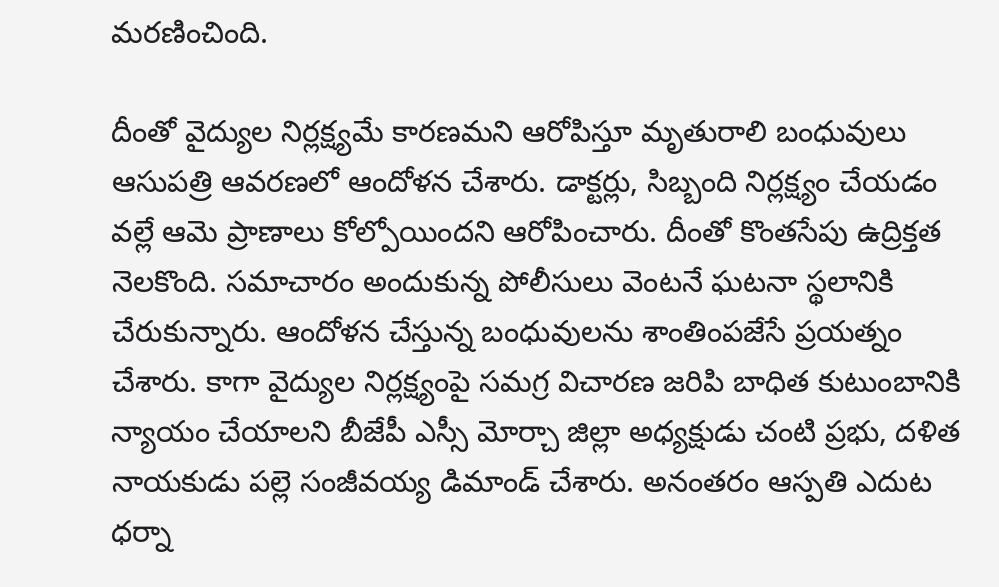మరణించింది.

దీంతో వైద్యుల నిర్లక్ష్యమే కారణమని ఆరోపిస్తూ మృతురాలి బంధువులు ఆసుపత్రి ఆవరణలో ఆందోళన చేశారు. డాక్టర్లు, సిబ్బంది నిర్లక్ష్యం చేయడం వల్లే ఆమె ప్రాణాలు కోల్పోయిందని ఆరోపించారు. దీంతో కొంతసేపు ఉద్రిక్తత నెలకొంది. సమాచారం అందుకున్న పోలీసులు వెంటనే ఘటనా స్థలానికి చేరుకున్నారు. ఆందోళన చేస్తున్న బంధువులను శాంతింపజేసే ప్రయత్నం చేశారు. కాగా వైద్యుల నిర్లక్ష్యంపై సమగ్ర విచారణ జరిపి బాధిత కుటుంబానికి న్యాయం చేయాలని బీజేపీ ఎస్సీ మోర్చా జిల్లా అధ్యక్షుడు చంటి ప్రభు, దళిత నాయకుడు పల్లె సంజీవయ్య డిమాండ్‌ చేశారు. అనంతరం ఆస్పతి ఎదుట ధర్నా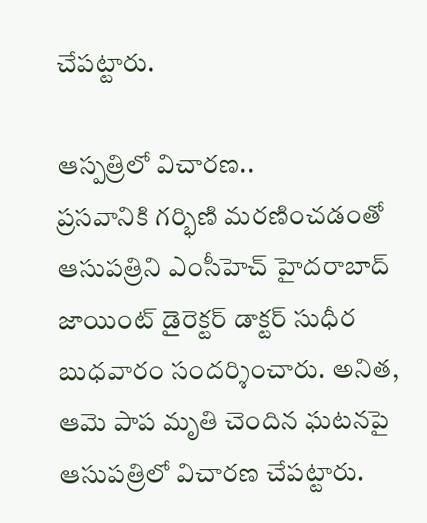చేపట్టారు.

ఆస్పత్రిలో విచారణ..
ప్రసవానికి గర్భిణి మరణించడంతో ఆసుపత్రిని ఎంసీహెచ్‌ హైదరాబాద్‌ జాయింట్‌ డైరెక్టర్‌ డాక్టర్‌ సుధీర బుధవారం సందర్శించారు. అనిత, ఆమె పాప మృతి చెందిన ఘటనపై ఆసుపత్రిలో విచారణ చేపట్టారు.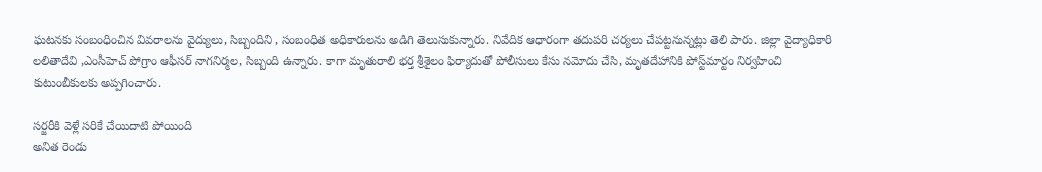ఘటనకు సంబంధించిన వివరాలను వైద్యులు, సిబ్బందిని , సంబంధిత అధికారులను అడిగి తెలుసుకున్నారు. నివేదిక ఆధారంగా తదుపరి చర్యలు చేపట్టనున్నట్లు తెలి పారు. జిల్లా వైద్యాధికారి లలితాదేవి ,ఎంసీహెచ్‌ పోగ్రాం ఆఫీసర్‌ నాగనిర్మల, సిబ్బంది ఉన్నారు. కాగా మృతురాలి భర్త శ్రీశైలం ఫిర్యాదుతో పోలీసులు కేసు నమోదు చేసి, మృతదేహానికి పోస్ట్‌మార్టం నిర్వహించి కుటుంబీకులకు అప్పగించారు.

సర్జరీకి వెళ్లే సరికే చేయిదాటి పోయింది
అనిత రెండు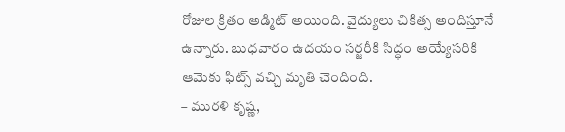రోజుల క్రితం అడ్మిట్‌ అయింది. వైద్యులు చికిత్స అందిస్తూనే ఉన్నారు. బుధవారం ఉదయం సర్జరీకి సిద్ధం అయ్యేసరికి ఆమెకు ఫిట్స్‌ వచ్చి మృతి చెందింది.
– మురళి కృష్ణ,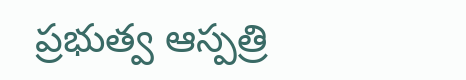ప్రభుత్వ ఆస్పత్రి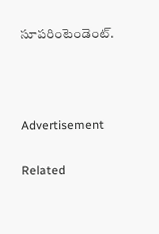సూపరింటెండెంట్‌.



Advertisement

Related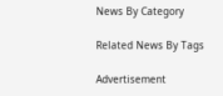News By Category

Related News By Tags

Advertisement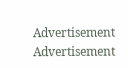Advertisement
Advertisement